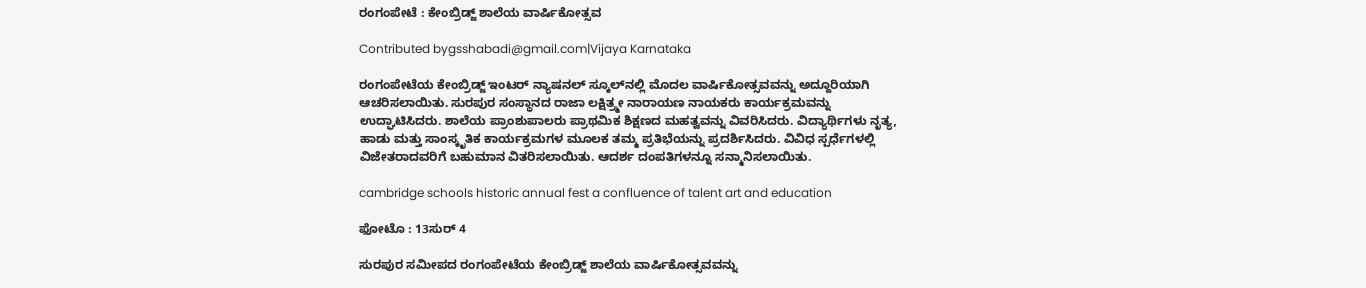ರಂಗಂಪೇಟೆ : ಕೇಂಬ್ರಿಡ್ಜ್ ಶಾಲೆಯ ವಾರ್ಷಿಕೋತ್ಸವ

Contributed bygsshabadi@gmail.com|Vijaya Karnataka

ರಂಗಂಪೇಟೆಯ ಕೇಂಬ್ರಿಡ್ಜ್‌ ಇಂಟರ್‌ ನ್ಯಾಷನಲ್‌ ಸ್ಕೂಲ್‌ನಲ್ಲಿ ಮೊದಲ ವಾರ್ಷಿಕೋತ್ಸವವನ್ನು ಅದ್ದೂರಿಯಾಗಿ ಆಚರಿಸಲಾಯಿತು. ಸುರಪುರ ಸಂಸ್ಥಾನದ ರಾಜಾ ಲಕ್ಷಿತ್ರ್ಮೕ ನಾರಾಯಣ ನಾಯಕರು ಕಾರ್ಯಕ್ರಮವನ್ನು ಉದ್ಘಾಟಿಸಿದರು. ಶಾಲೆಯ ಪ್ರಾಂಶುಪಾಲರು ಪ್ರಾಥಮಿಕ ಶಿಕ್ಷಣದ ಮಹತ್ವವನ್ನು ವಿವರಿಸಿದರು. ವಿದ್ಯಾರ್ಥಿಗಳು ನೃತ್ಯ, ಹಾಡು ಮತ್ತು ಸಾಂಸ್ಕೃತಿಕ ಕಾರ್ಯಕ್ರಮಗಳ ಮೂಲಕ ತಮ್ಮ ಪ್ರತಿಭೆಯನ್ನು ಪ್ರದರ್ಶಿಸಿದರು. ವಿವಿಧ ಸ್ಪರ್ಧೆಗಳಲ್ಲಿ ವಿಜೇತರಾದವರಿಗೆ ಬಹುಮಾನ ವಿತರಿಸಲಾಯಿತು. ಆದರ್ಶ ದಂಪತಿಗಳನ್ನೂ ಸನ್ಮಾನಿಸಲಾಯಿತು.

cambridge schools historic annual fest a confluence of talent art and education

ಫೋಟೊ : 13ಸುರ್ 4

ಸುರಪುರ ಸಮೀಪದ ರಂಗಂಪೇಟೆಯ ಕೇಂಬ್ರಿಡ್ಜ್ ಶಾಲೆಯ ವಾರ್ಷಿಕೋತ್ಸವವನ್ನು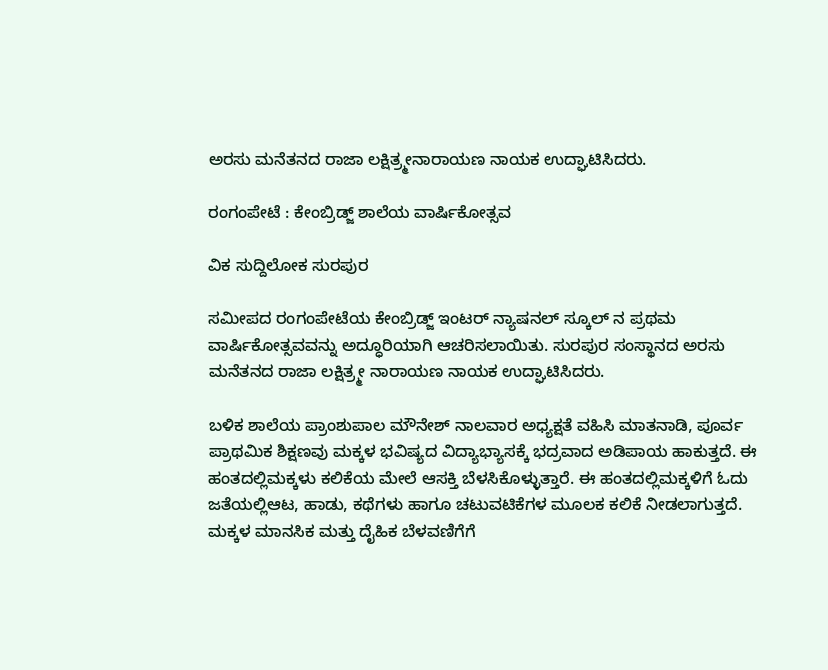ಅರಸು ಮನೆತನದ ರಾಜಾ ಲಕ್ಷಿತ್ರ್ಮೕನಾರಾಯಣ ನಾಯಕ ಉದ್ಘಾಟಿಸಿದರು.

ರಂಗಂಪೇಟೆ : ಕೇಂಬ್ರಿಡ್ಜ್ ಶಾಲೆಯ ವಾರ್ಷಿಕೋತ್ಸವ

ವಿಕ ಸುದ್ದಿಲೋಕ ಸುರಪುರ

ಸಮೀಪದ ರಂಗಂಪೇಟೆಯ ಕೇಂಬ್ರಿಡ್ಜ್ ಇಂಟರ್ ನ್ಯಾಷನಲ್ ಸ್ಕೂಲ್ ನ ಪ್ರಥಮ ವಾರ್ಷಿಕೋತ್ಸವವನ್ನು ಅದ್ಧೂರಿಯಾಗಿ ಆಚರಿಸಲಾಯಿತು. ಸುರಪುರ ಸಂಸ್ಥಾನದ ಅರಸು ಮನೆತನದ ರಾಜಾ ಲಕ್ಷಿತ್ರ್ಮೕ ನಾರಾಯಣ ನಾಯಕ ಉದ್ಘಾಟಿಸಿದರು.

ಬಳಿಕ ಶಾಲೆಯ ಪ್ರಾಂಶುಪಾಲ ಮೌನೇಶ್ ನಾಲವಾರ ಅಧ್ಯಕ್ಷತೆ ವಹಿಸಿ ಮಾತನಾಡಿ, ಪೂರ್ವ ಪ್ರಾಥಮಿಕ ಶಿಕ್ಷಣವು ಮಕ್ಕಳ ಭವಿಷ್ಯದ ವಿದ್ಯಾಭ್ಯಾಸಕ್ಕೆ ಭದ್ರವಾದ ಅಡಿಪಾಯ ಹಾಕುತ್ತದೆ. ಈ ಹಂತದಲ್ಲಿಮಕ್ಕಳು ಕಲಿಕೆಯ ಮೇಲೆ ಆಸಕ್ತಿ ಬೆಳಸಿಕೊಳ್ಳುತ್ತಾರೆ. ಈ ಹಂತದಲ್ಲಿಮಕ್ಕಳಿಗೆ ಓದು ಜತೆಯಲ್ಲಿಆಟ, ಹಾಡು, ಕಥೆಗಳು ಹಾಗೂ ಚಟುವಟಿಕೆಗಳ ಮೂಲಕ ಕಲಿಕೆ ನೀಡಲಾಗುತ್ತದೆ. ಮಕ್ಕಳ ಮಾನಸಿಕ ಮತ್ತು ದೈಹಿಕ ಬೆಳವಣಿಗೆಗೆ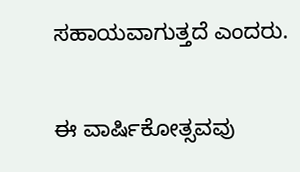ಸಹಾಯವಾಗುತ್ತದೆ ಎಂದರು.

ಈ ವಾರ್ಷಿಕೋತ್ಸವವು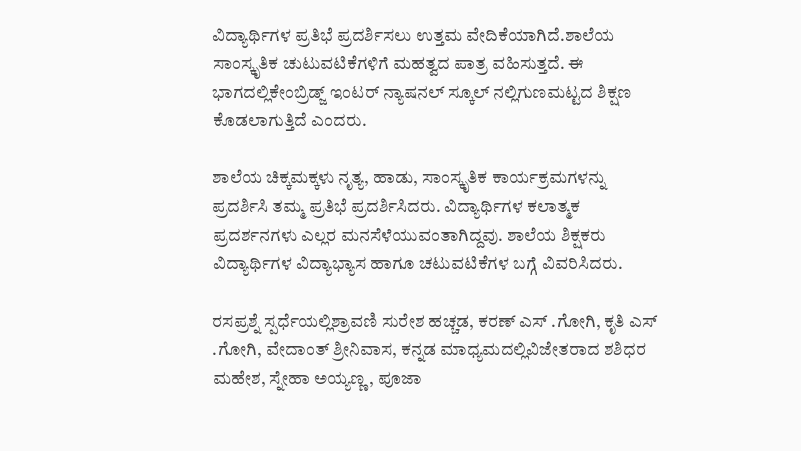ವಿದ್ಯಾರ್ಥಿಗಳ ಪ್ರತಿಭೆ ಪ್ರದರ್ಶಿಸಲು ಉತ್ತಮ ವೇದಿಕೆಯಾಗಿದೆ.ಶಾಲೆಯ ಸಾಂಸ್ಕೃತಿಕ ಚುಟುವಟಿಕೆಗಳಿಗೆ ಮಹತ್ವದ ಪಾತ್ರ ವಹಿಸುತ್ತದೆ. ಈ ಭಾಗದಲ್ಲಿಕೇಂಬ್ರಿಡ್ಜ್ ಇಂಟರ್ ನ್ಯಾಷನಲ್ ಸ್ಕೂಲ್ ನಲ್ಲಿಗುಣಮಟ್ಟದ ಶಿಕ್ಷಣ ಕೊಡಲಾಗುತ್ತಿದೆ ಎಂದರು.

ಶಾಲೆಯ ಚಿಕ್ಕಮಕ್ಕಳು ನೃತ್ಯ, ಹಾಡು, ಸಾಂಸ್ಕೃತಿಕ ಕಾರ್ಯಕ್ರಮಗಳನ್ನು ಪ್ರದರ್ಶಿಸಿ ತಮ್ಮ ಪ್ರತಿಭೆ ಪ್ರದರ್ಶಿಸಿದರು. ವಿದ್ಯಾರ್ಥಿಗಳ ಕಲಾತ್ಮಕ ಪ್ರದರ್ಶನಗಳು ಎಲ್ಲರ ಮನಸೆಳೆಯುವಂತಾಗಿದ್ದವು. ಶಾಲೆಯ ಶಿಕ್ಷಕರು ವಿದ್ಯಾರ್ಥಿಗಳ ವಿದ್ಯಾಭ್ಯಾಸ ಹಾಗೂ ಚಟುವಟಿಕೆಗಳ ಬಗ್ಗೆ ವಿವರಿಸಿದರು.

ರಸಪ್ರಶ್ನೆ ಸ್ಪರ್ಧೆಯಲ್ಲಿಶ್ರಾವಣಿ ಸುರೇಶ ಹಚ್ಚಡ, ಕರಣ್ ಎಸ್ .ಗೋಗಿ, ಕೃತಿ ಎಸ್ .ಗೋಗಿ, ವೇದಾಂತ್ ಶ್ರೀನಿವಾಸ, ಕನ್ನಡ ಮಾಧ್ಯಮದಲ್ಲಿವಿಜೇತರಾದ ಶಶಿಧರ ಮಹೇಶ, ಸ್ನೇಹಾ ಅಯ್ಯಣ್ಣ, ಪೂಜಾ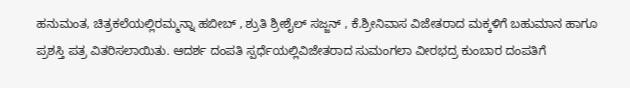ಹನುಮಂತ, ಚಿತ್ರಕಲೆಯಲ್ಲಿರಮ್ಮನ್ನಾ ಹಬೀಬ್ , ಶ್ರುತಿ ಶ್ರೀಶೈಲ್ ಸಜ್ಜನ್ , ಕೆ.ಶ್ರೀನಿವಾಸ ವಿಜೇತರಾದ ಮಕ್ಕಳಿಗೆ ಬಹುಮಾನ ಹಾಗೂ ಪ್ರಶಸ್ತಿ ಪತ್ರ ವಿತರಿಸಲಾಯಿತು. ಆದರ್ಶ ದಂಪತಿ ಸ್ಪರ್ಧೆಯಲ್ಲಿವಿಜೇತರಾದ ಸುಮಂಗಲಾ ವೀರಭದ್ರ ಕುಂಬಾರ ದಂಪತಿಗೆ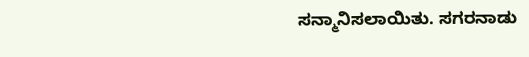ಸನ್ಮಾನಿಸಲಾಯಿತು. ಸಗರನಾಡು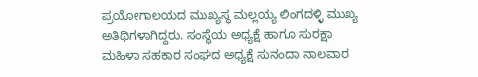ಪ್ರಯೋಗಾಲಯದ ಮುಖ್ಯಸ್ಥ ಮಲ್ಲಯ್ಯ ಲಿಂಗದಳ್ಳಿ ಮುಖ್ಯ ಅತಿಥಿಗಳಾಗಿದ್ದರು. ಸಂಸ್ಥೆಯ ಅಧ್ಯಕ್ಷೆ ಹಾಗೂ ಸುರಕ್ಷಾ ಮಹಿಳಾ ಸಹಕಾರ ಸಂಘದ ಅಧ್ಯಕ್ಷೆ ಸುನಂದಾ ನಾಲವಾರ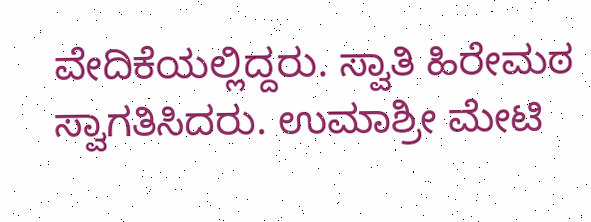ವೇದಿಕೆಯಲ್ಲಿದ್ದರು. ಸ್ವಾತಿ ಹಿರೇಮಠ ಸ್ವಾಗತಿಸಿದರು. ಉಮಾಶ್ರೀ ಮೇಟಿ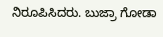ನಿರೂಪಿಸಿದರು. ಬುಜ್ರಾ ಗೋಡಾ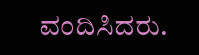ವಂದಿಸಿದರು.